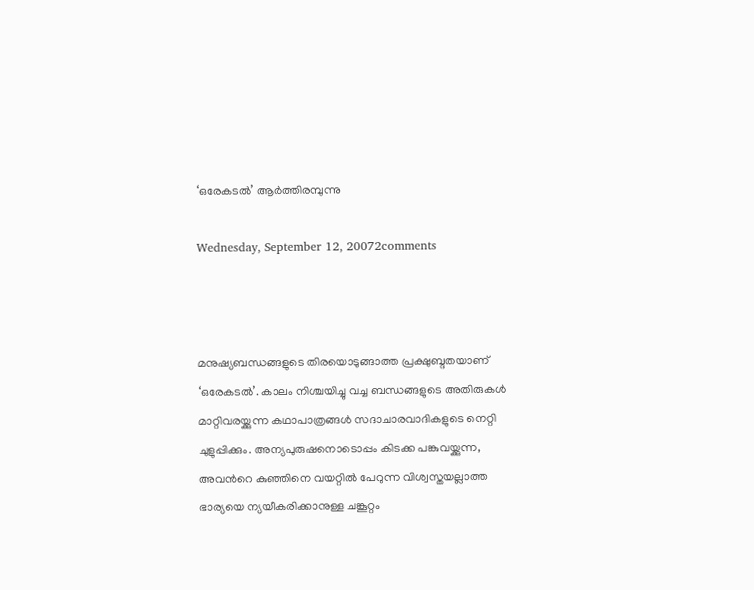‘ഒരേകടല്‍’ ആര്‍ത്തിരമ്പുന്നു

Wednesday, September 12, 20072comments



മനുഷ്യബന്ധങ്ങളുടെ തിരയൊടുങ്ങാത്ത പ്രക്ഷുബ്ദതയാണ്‌ ‘ഒരേകടല്‍’. കാലം നിശ്ചയിച്ചു വച്ച ബന്ധങ്ങളുടെ അതിരുകള്‍ മാറ്റിവരയ്ക്കുന്ന കഥാപാത്രങ്ങള്‍ സദാചാരവാദികളുടെ നെറ്റി ചുളുപ്പിക്കും. അന്യപുരുഷനൊടൊപ്പം കിടക്ക പങ്കുവയ്ക്കുന്ന, അവന്‍റെ കുഞ്ഞിനെ വയറ്റില്‍ പേറുന്ന വിശ്വസ്തയല്ലാത്ത ഭാര്യയെ ന്യയീകരിക്കാനുള്ള ചങ്കൂറ്റം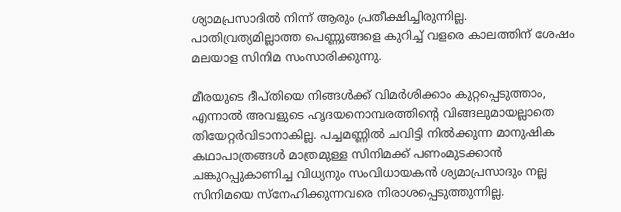ശ്യാമപ്രസാദില്‍ നിന്ന്‌ ആരും പ്രതീക്ഷിച്ചിരുന്നില്ല.
പാതിവ്രത്യമില്ലാത്ത പെണ്ണുങ്ങളെ കുറിച്ച്‌ വളരെ കാലത്തിന്‌ ശേഷം മലയാള സിനിമ സംസാരിക്കുന്നു.

മീരയുടെ ദീപ്തിയെ നിങ്ങള്‍ക്ക്‌ വിമര്‍ശിക്കാം കുറ്റപ്പെടുത്താം, എന്നാല്‍ അവളുടെ ഹൃദയനൊമ്പരത്തിന്‍റെ വിങ്ങലുമായല്ലാതെ തിയേറ്റര്‍വിടാനാകില്ല. പച്ചമണ്ണില്‍ ചവിട്ടി നില്‍ക്കുന്ന മാനുഷിക കഥാപാത്രങ്ങള്‍ മാത്രമുള്ള സിനിമക്ക്‌ പണംമുടക്കാന്‍ ചങ്കുറപ്പുകാണിച്ച വിധ്യനും സംവിധായകന്‍ ശ്യമാപ്രസാദും നല്ല സിനിമയെ സ്നേഹിക്കുന്നവരെ നിരാശപ്പെടുത്തുന്നില്ല.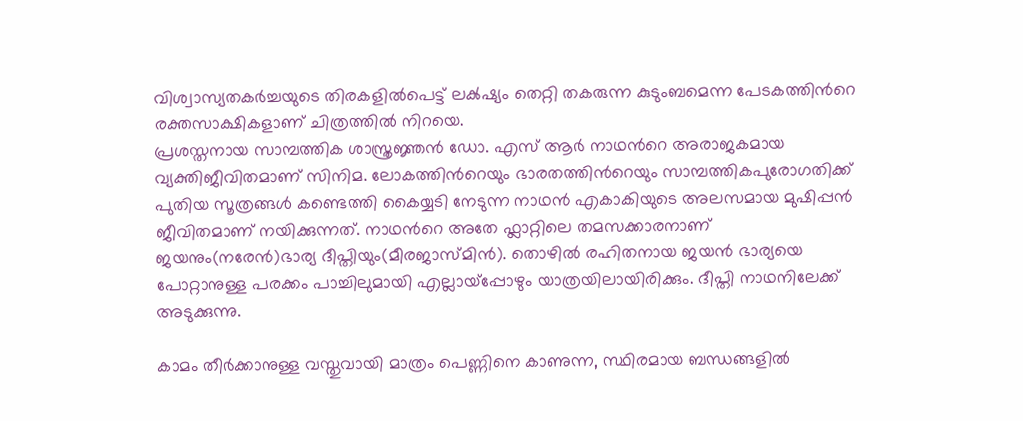വിശ്വാസ്യതകര്‍ച്ചയുടെ തിരകളില്‍പെട്ട്‌ ലക്‍ഷ്യം തെറ്റി തകരുന്ന കുടുംബമെന്ന പേടകത്തിന്‍റെ രക്തസാക്ഷികളാണ്‌ ചിത്രത്തില്‍ നിറയെ.
പ്രശസ്തനായ സാമ്പത്തിക ശാസ്ത്രജ്ഞന്‍ ഡോ. എസ്‌ ആര്‍ നാഥന്‍റെ അരാജകമായ വ്യക്തിജീവിതമാണ്‌ സിനിമ. ലോകത്തിന്‍റെയും ഭാരതത്തിന്‍റെയും സാമ്പത്തികപുരോഗതിക്ക്‌ പുതിയ സൂത്രങ്ങള്‍ കണ്ടെത്തി കൈയ്യടി നേടുന്ന നാഥന്‍ എകാകിയുടെ അലസമായ മുഷിപ്പന്‍ ജീവിതമാണ്‌ നയിക്കുന്നത്‌. നാഥന്‍റെ അതേ ഫ്ലാറ്റിലെ തമസക്കാരനാണ്‌ ജയനും(നരേന്‍)ഭാര്യ ദീപ്തിയും(മീരജാസ്മിന്‍). തൊഴില്‍ രഹിതനായ ജയന്‍ ഭാര്യയെ പോറ്റാനുള്ള പരക്കം പാച്ചിലുമായി എല്ലായ്പ്പോഴും യാത്രയിലായിരിക്കും. ദീപ്തി നാഥനിലേക്ക്‌ അടുക്കുന്നു.

കാമം തീര്‍ക്കാനുള്ള വസ്തുവായി മാത്രം പെണ്ണിനെ കാണുന്ന, സ്ഥിരമായ ബന്ധങ്ങളില്‍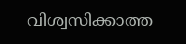വിശ്വസിക്കാത്ത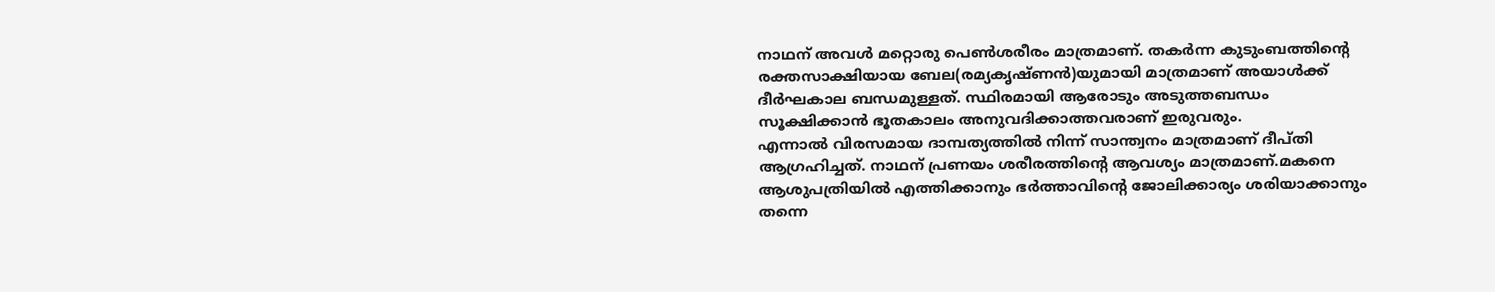നാഥന്‌ അവള്‍ മറ്റൊരു പെണ്‍ശരീരം മാത്രമാണ്‌. തകര്‍ന്ന കുടുംബത്തിന്‍റെ രക്തസാക്ഷിയായ ബേല(രമ്യകൃഷ്ണന്‍)യുമായി മാത്രമാണ്‌ അയാള്‍ക്ക്‌ ദീര്‍ഘകാല ബന്ധമുള്ളത്‌. സ്ഥിരമായി ആരോടും അടുത്തബന്ധം സൂക്ഷിക്കാന്‍ ഭൂതകാലം അനുവദിക്കാത്തവരാണ്‌ ഇരുവരും.
എന്നാല്‍ വിരസമായ ദാമ്പത്യത്തില്‍ നിന്ന്‌ സാന്ത്വനം മാത്രമാണ്‌ ദീപ്തി ആഗ്രഹിച്ചത്‌. നാഥന്‌ പ്രണയം ശരീരത്തിന്‍റെ ആവശ്യം മാത്രമാണ്‌.മകനെ ആശുപത്രിയില്‍ എത്തിക്കാനും ഭര്‍ത്താവിന്‍റെ ജോലിക്കാര്യം ശരിയാക്കാനും തന്നെ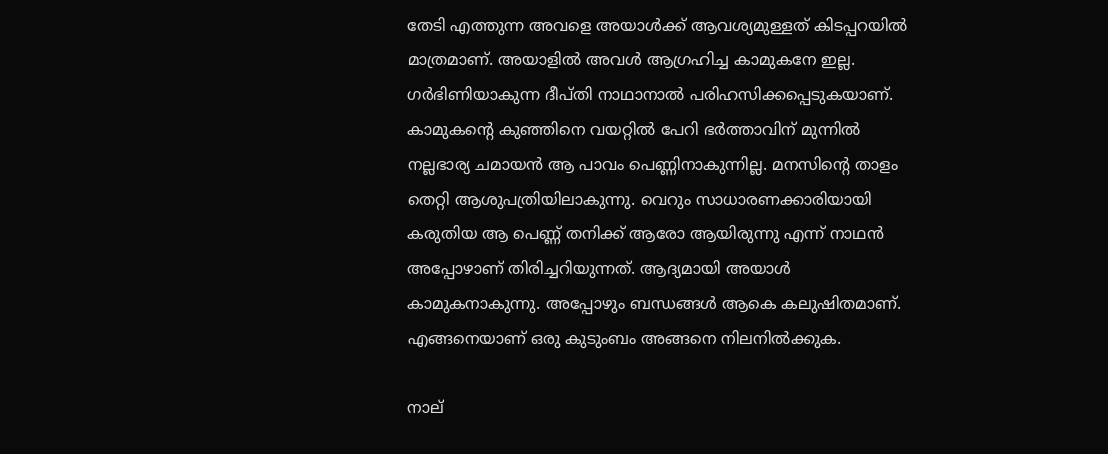തേടി എത്തുന്ന അവളെ അയാള്‍ക്ക്‌ ആവശ്യമുള്ളത്‌ കിടപ്പറയില്‍ മാത്രമാണ്‌. അയാളില്‍ അവള്‍ ആഗ്രഹിച്ച കാമുകനേ ഇല്ല. ഗര്‍ഭിണിയാകുന്ന ദീപ്തി നാഥാനാല്‍ പരിഹസിക്കപ്പെടുകയാണ്‌.
കാമുകന്‍റെ കുഞ്ഞിനെ വയറ്റില്‍ പേറി ഭര്‍ത്താവിന്‌ മുന്നില്‍ നല്ലഭാര്യ ചമായന്‍ ആ പാവം പെണ്ണിനാകുന്നില്ല. മനസിന്‍റെ താളം തെറ്റി ആശുപത്രിയിലാകുന്നു. വെറും സാധാരണക്കാരിയായി കരുതിയ ആ പെണ്ണ്‌ തനിക്ക്‌ ആരോ ആയിരുന്നു എന്ന്‌ നാഥന്‍ അപ്പോഴാണ്‌ തിരിച്ചറിയുന്നത്‌. ആദ്യമായി അയാള്‍ കാമുകനാകുന്നു. അപ്പോഴും ബന്ധങ്ങള്‍ ആകെ കലുഷിതമാണ്‌. എങ്ങനെയാണ്‌ ഒരു കുടുംബം അങ്ങനെ നിലനില്‍ക്കുക.

നാല്‌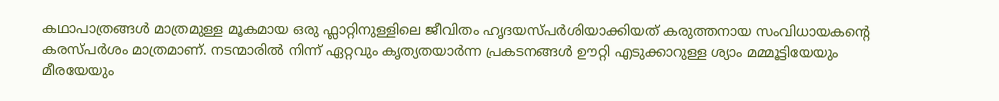കഥാപാത്രങ്ങള്‍ മാത്രമുള്ള മൂകമായ ഒരു ഫ്ലാറ്റിനുള്ളിലെ ജീവിതം ഹൃദയസ്പര്‍ശിയാക്കിയത്‌ കരുത്തനായ സംവിധായകന്‍റെ കരസ്പര്‍ശം മാത്രമാണ്‌. നടന്മാരില്‍ നിന്ന്‌ ഏറ്റവും കൃത്യതയാര്‍ന്ന പ്രകടനങ്ങള്‍ ഊറ്റി എടുക്കാറുള്ള ശ്യാം മമ്മൂട്ടിയേയും മീരയേയും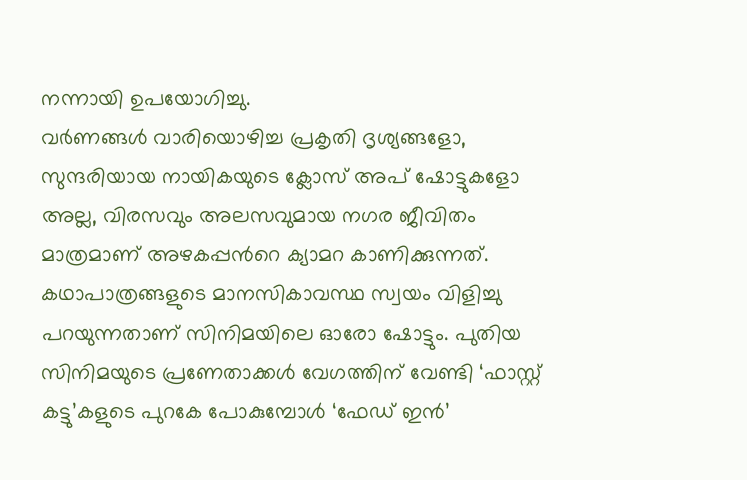നന്നായി ഉപയോഗിച്ചു.
വര്‍ണങ്ങള്‍ വാരിയൊഴിച്ച പ്രകൃതി ദൃശ്യങ്ങളോ, സുന്ദരിയായ നായികയുടെ ക്ലോസ്‌ അപ്‌ ഷോട്ടുകളോ അല്ല, വിരസവും അലസവുമായ നഗര ജീവിതം മാത്രമാണ്‌ അഴകപ്പന്‍റെ ക്യാമറ കാണിക്കുന്നത്‌. കഥാപാത്രങ്ങളുടെ മാനസികാവസ്ഥ സ്വയം വിളിച്ചു പറയുന്നതാണ്‌ സിനിമയിലെ ഓരോ ഷോട്ടും. പുതിയ സിനിമയുടെ പ്രണേതാക്കള്‍ വേഗത്തിന്‌ വേണ്ടി ‘ഫാസ്റ്റ്‌ കട്ടു’കളുടെ പുറകേ പോകുമ്പോള്‍ ‘ഫേഡ്‌ ഇന്‍’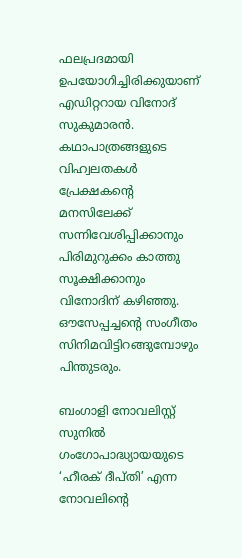ഫലപ്രദമായി ഉപയോഗിച്ചിരിക്കുയാണ്‌ എഡിറ്ററായ വിനോദ്‌ സുകുമാരന്‍. കഥാപാത്രങ്ങളുടെ വിഹ്വലതകള്‍ പ്രേക്ഷകന്‍റെ മനസിലേക്ക്‌ സന്നിവേശിപ്പിക്കാനും പിരിമുറുക്കം കാത്തു സൂക്ഷിക്കാനും വിനോദിന്‌ കഴിഞ്ഞു. ഔസേപ്പച്ചന്‍റെ സംഗീതം സിനിമവിട്ടിറങ്ങുമ്പോഴും പിന്തുടരും.

ബംഗാളി നോവലിസ്റ്റ്‌ സുനില്‍ ഗംഗോപാദ്ധ്യായയുടെ ‘ഹീരക്‌ ദീപ്തി’ എന്ന നോവലിന്‍റെ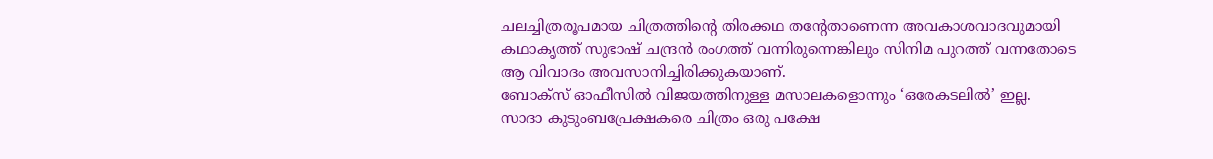ചലച്ചിത്രരൂപമായ ചിത്രത്തിന്‍റെ തിരക്കഥ തന്‍റേതാണെന്ന അവകാശവാദവുമായി കഥാകൃത്ത്‌ സുഭാഷ്‌ ചന്ദ്രന്‍ രംഗത്ത്‌ വന്നിരുന്നെങ്കിലും സിനിമ പുറത്ത്‌ വന്നതോടെ ആ വിവാദം അവസാനിച്ചിരിക്കുകയാണ്‌.
ബോക്സ്‌ ഓഫീസില്‍ വിജയത്തിനുള്ള മസാലകളൊന്നും ‘ഒരേകടലില്‍’ ഇല്ല. സാദാ കുടുംബപ്രേക്ഷകരെ ചിത്രം ഒരു പക്ഷേ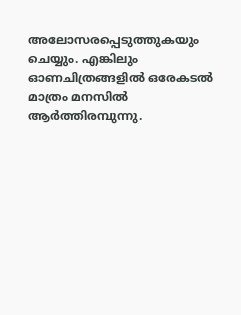അലോസരപ്പെടുത്തുകയും ചെയ്യും. എങ്കിലും ഓണചിത്രങ്ങളില്‍ ഒരേകടല്‍ മാത്രം മനസില്‍ ആര്‍ത്തിരമ്പുന്നു.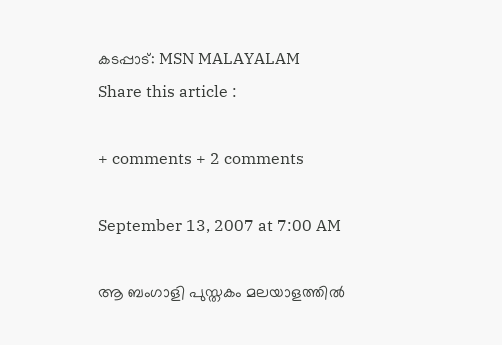കടപ്പാട്: MSN MALAYALAM
Share this article :

+ comments + 2 comments

September 13, 2007 at 7:00 AM

ആ ബംഗാളി പുസ്തകം മലയാളത്തില്‍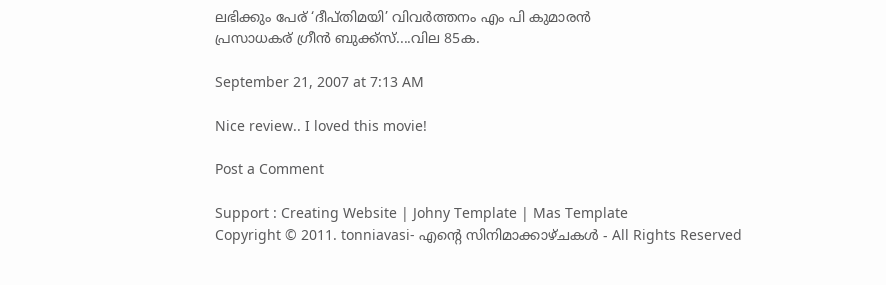ലഭിക്കും പേര് ‘ദീപ്തിമയി’ വിവര്‍ത്തനം എം പി കുമാരന്‍
പ്രസാധകര് ഗ്രീന്‍ ബുക്ക്സ്....വില 85ക.

September 21, 2007 at 7:13 AM

Nice review.. I loved this movie!

Post a Comment

Support : Creating Website | Johny Template | Mas Template
Copyright © 2011. tonniavasi- എന്‍റെ സിനിമാക്കാഴ്ചകള്‍ - All Rights Reserved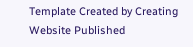Template Created by Creating Website Published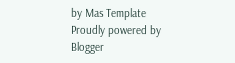by Mas Template
Proudly powered by Blogger